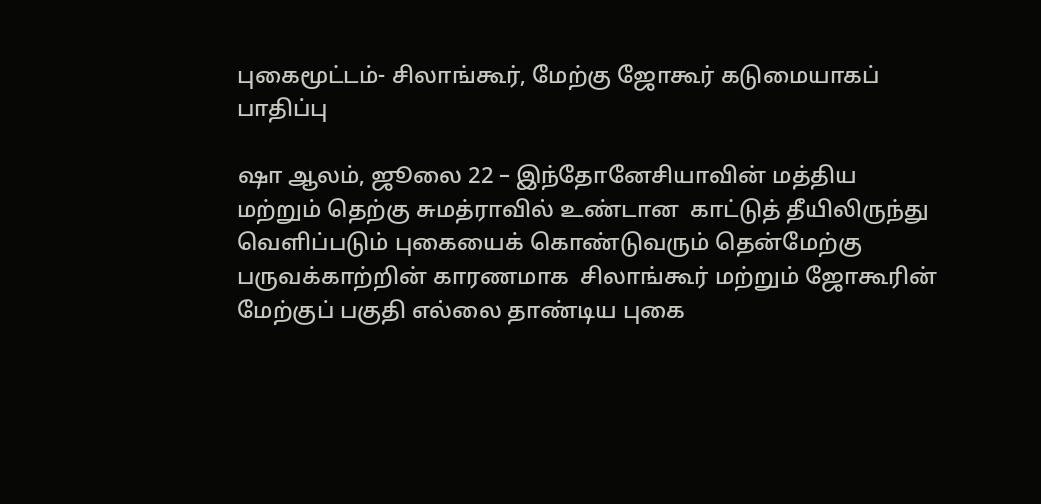புகைமூட்டம்- சிலாங்கூர், மேற்கு ஜோகூர் கடுமையாகப் பாதிப்பு

ஷா ஆலம், ஜூலை 22 – இந்தோனேசியாவின் மத்திய மற்றும் தெற்கு சுமத்ராவில் உண்டான  காட்டுத் தீயிலிருந்து வெளிப்படும் புகையைக் கொண்டுவரும் தென்மேற்கு பருவக்காற்றின் காரணமாக  சிலாங்கூர் மற்றும் ஜோகூரின் மேற்குப் பகுதி எல்லை தாண்டிய புகை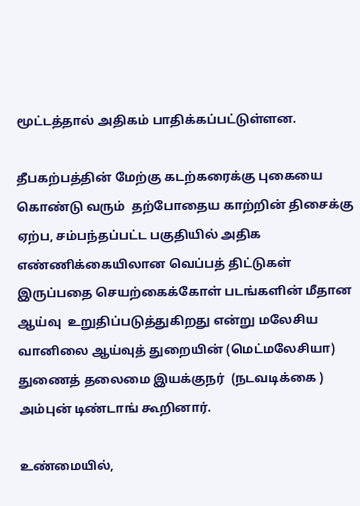மூட்டத்தால் அதிகம் பாதிக்கப்பட்டுள்ளன.

தீபகற்பத்தின் மேற்கு கடற்கரைக்கு புகையை கொண்டு வரும்  தற்போதைய காற்றின் திசைக்கு  ஏற்ப, சம்பந்தப்பட்ட பகுதியில் அதிக எண்ணிக்கையிலான வெப்பத் திட்டுகள்  இருப்பதை செயற்கைக்கோள் படங்களின் மீதான ஆய்வு  உறுதிப்படுத்துகிறது என்று மலேசிய வானிலை ஆய்வுத் துறையின் (மெட்மலேசியா) துணைத் தலைமை இயக்குநர்  (நடவடிக்கை ) அம்புன் டிண்டாங் கூறினார்.

உண்மையில்,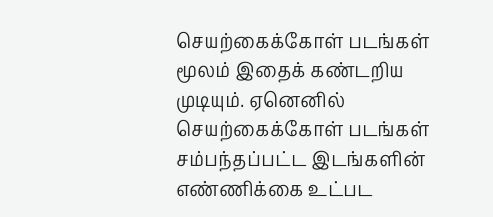செயற்கைக்கோள் படங்கள் மூலம் இதைக் கண்டறிய முடியும். ஏனெனில் செயற்கைக்கோள் படங்கள் சம்பந்தப்பட்ட இடங்களின் எண்ணிக்கை உட்பட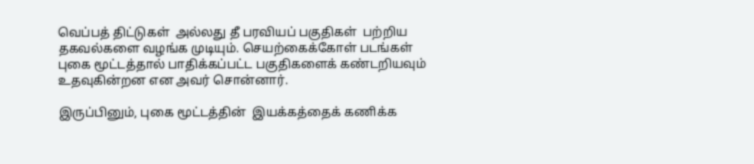வெப்பத் திட்டுகள்  அல்லது தீ பரவியப் பகுதிகள்  பற்றிய தகவல்களை வழங்க முடியும். செயற்கைக்கோள் படங்கள் புகை மூட்டத்தால் பாதிக்கப்பட்ட பகுதிகளைக் கண்டறியவும் உதவுகின்றன என அவர் சொன்னார்.

இருப்பினும், புகை மூட்டத்தின்  இயக்கத்தைக் கணிக்க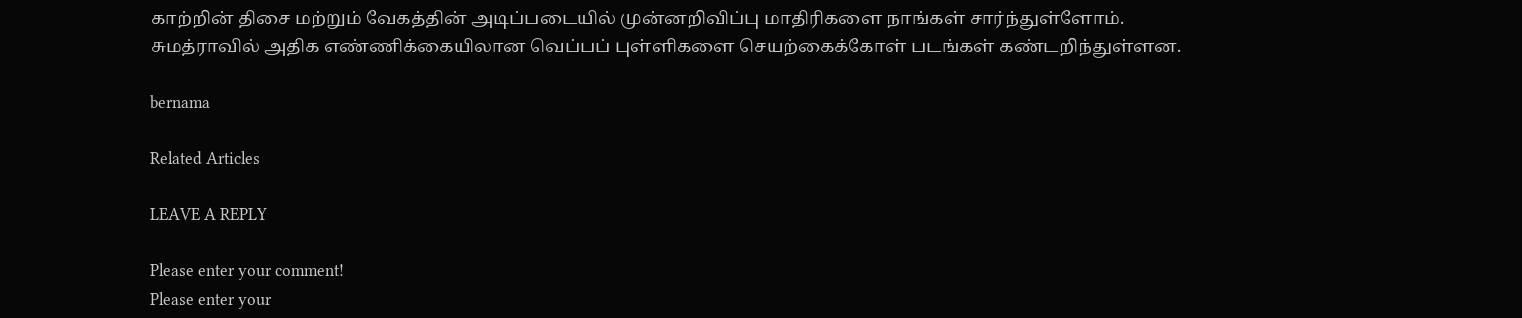காற்றின் திசை மற்றும் வேகத்தின் அடிப்படையில் முன்னறிவிப்பு மாதிரிகளை நாங்கள் சார்ந்துள்ளோம்.
சுமத்ராவில் அதிக எண்ணிக்கையிலான வெப்பப் புள்ளிகளை செயற்கைக்கோள் படங்கள் கண்டறிந்துள்ளன.

bernama

Related Articles

LEAVE A REPLY

Please enter your comment!
Please enter your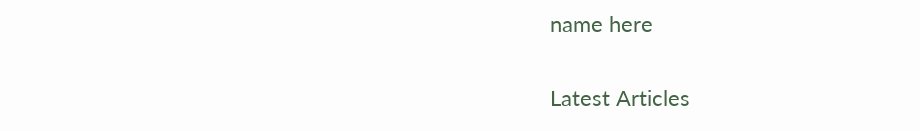name here

Latest Articles